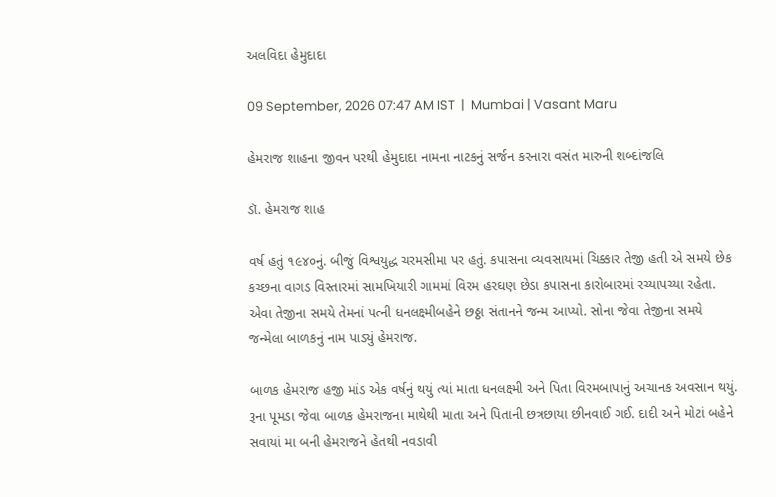અલવિદા હેમુદાદા

09 September, 2026 07:47 AM IST  |  Mumbai | Vasant Maru

હેમરાજ શાહના જીવન પરથી હેમુદાદા નામના નાટકનું સર્જન કરનારા વસંત મારુની શબ્દાંજલિ

ડૉ. હેમરાજ શાહ

વર્ષ હતું ૧૯૪૦નું. બીજું વિશ્વયુદ્ધ ચરમસીમા પર હતું. કપાસના વ્યવસાયમાં ચિક્કાર તેજી હતી એ સમયે છેક કચ્છના વાગડ વિસ્તારમાં સામખિયારી ગામમાં વિરમ હરઘણ છેડા કપાસના કારોબારમાં રચ્યાપચ્યા રહેતા. એવા તેજીના સમયે તેમનાં પત્ની ધનલક્ષ્મીબહેને છઠ્ઠા સંતાનને જન્મ આપ્યો. સોના જેવા તેજીના સમયે જન્મેલા બાળકનું નામ પાડ્યું હેમરાજ.

બાળક હેમરાજ હજી માંડ એક વર્ષનું થયું ત્યાં માતા ધનલક્ષ્મી અને પિતા વિરમબાપાનું અચાનક અવસાન થયું. રૂના પૂમડા જેવા બાળક હેમરાજના માથેથી માતા અને પિતાની છત્રછાયા છીનવાઈ ગઈ. દાદી અને મોટાં બહેને સવાયાં મા બની હેમરાજને હેતથી નવડાવી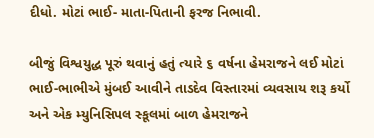દીધો. મોટાં ભાઈ- માતા-પિતાની ફરજ નિભાવી.

બીજું વિશ્વયુદ્ધ પૂરું થવાનું હતું ત્યારે ૬ વર્ષના હેમરાજને લઈ મોટાં ભાઈ-ભાભીએ મુંબઈ આવીને તાડદેવ વિસ્તારમાં વ્યવસાય શરૂ કર્યો અને એક મ્યુનિસિપલ સ્કૂલમાં બાળ હેમરાજને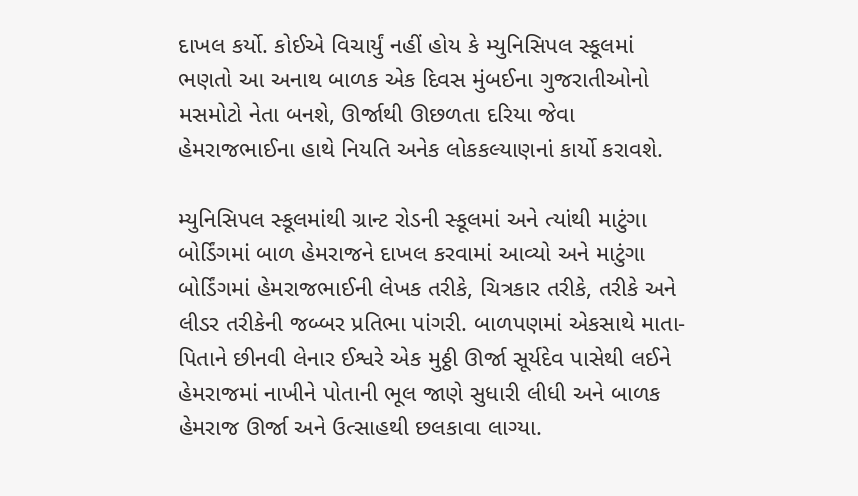દાખલ કર્યો. કોઈએ વિચાર્યું નહીં હોય કે મ્યુનિસિપલ સ્કૂલમાં ભણતો આ અનાથ બાળક એક દિવસ મુંબઈના ગુજરાતીઓનો મસમોટો નેતા બનશે, ઊર્જાથી ઊછળતા દરિયા જેવા હેમરાજભાઈના હાથે નિયતિ અનેક લોકકલ્યાણનાં કાર્યો કરાવશે.

મ્યુનિસિપલ સ્કૂલમાંથી ગ્રાન્ટ રોડની સ્કૂલમાં અને ત્યાંથી માટુંગા બોર્ડિંગમાં બાળ હેમરાજને દાખલ કરવામાં આવ્યો અને માટુંગા બોર્ડિંગમાં હેમરાજભાઈની લેખક તરીકે, ચિત્રકાર તરીકે, તરીકે અને લીડર તરીકેની જબ્બર પ્રતિભા પાંગરી. બાળપણમાં એકસાથે માતા-પિતાને છીનવી લેનાર ઈશ્વરે એક મુઠ્ઠી ઊર્જા સૂર્યદેવ પાસેથી લઈને હેમરાજમાં નાખીને પોતાની ભૂલ જાણે સુધારી લીધી અને બાળક હેમરાજ ઊર્જા અને ઉત્સાહથી છલકાવા લાગ્યા.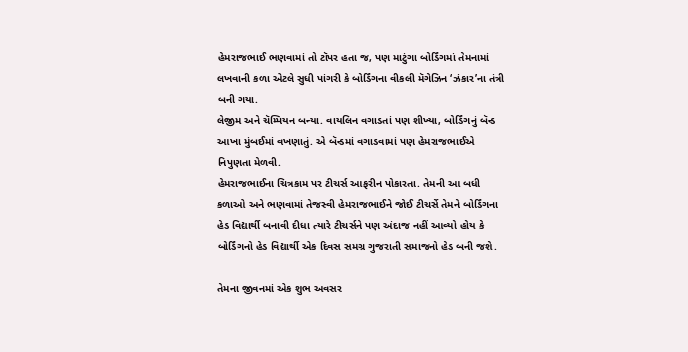હેમરાજભાઈ ભણવામાં તો ટૉપર હતા જ, પણ માટુંગા બોર્ડિંગમાં તેમનામાં લખવાની કળા એટલે સુધી પાંગરી કે બોર્ડિંગના વીકલી મૅગેઝિન ‘ઝંકાર’ના તંત્રી બની ગયા.
લેજીમ અને ચૅમ્પિયન બન્યા. વાયલિન વગાડતાં પણ શીખ્યા, બોર્ડિંગનું બૅન્ડ આખા મુંબઈમાં વખણાતું. એ બૅન્ડમાં વગાડવામાં પણ હેમરાજભાઈએ નિપુણતા મેળવી.
હેમરાજભાઈના ચિત્રકામ પર ટીચર્સ આફરીન પોકારતા. તેમની આ બધી કળાઓ અને ભણવામાં તેજસ્વી હેમરાજભાઈને જોઈ ટીચર્સે તેમને બોર્ડિંગના હેડ વિદ્યાર્થી બનાવી દીધા ત્યારે ટીચર્સને પણ અંદાજ નહીં આવ્યો હોય કે બોર્ડિંગનો હેડ વિદ્યાર્થી એક દિવસ સમગ્ર ગુજરાતી સમાજનો હેડ બની જશે.

તેમના જીવનમાં એક શુભ અવસર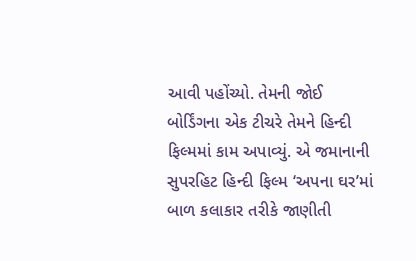આવી પહોંચ્યો. તેમની જોઈ બોર્ડિંગના એક ટીચરે તેમને હિન્દી ફિલ્મમાં કામ અપાવ્યું. એ જમાનાની સુપરહિટ હિન્દી ફિલ્મ ‘અપના ઘર’માં બાળ કલાકાર તરીકે જાણીતી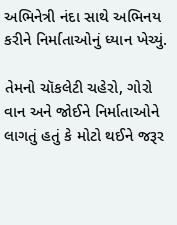અભિનેત્રી નંદા સાથે અભિનય કરીને નિર્માતાઓનું ધ્યાન ખેચ્યું.

તેમનો ચૉકલેટી ચહેરો, ગોરો વાન અને જોઈને નિર્માતાઓને લાગતું હતું કે મોટો થઈને જરૂર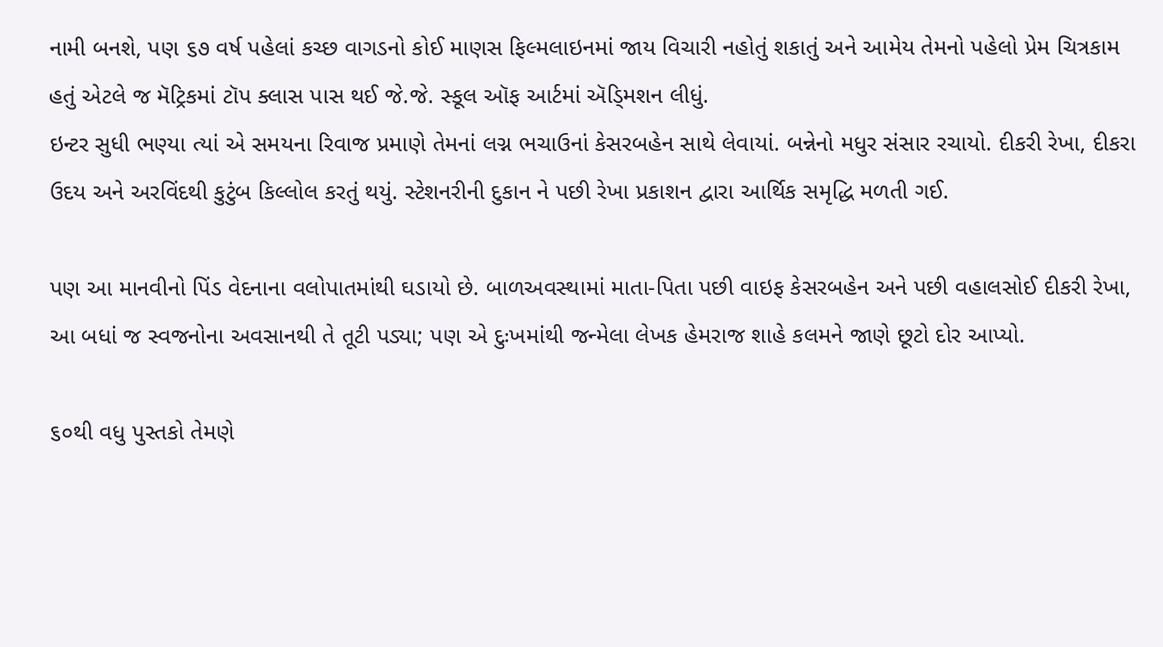નામી બનશે, પણ ૬૭ વર્ષ પહેલાં કચ્છ વાગડનો કોઈ માણસ ફિલ્મલાઇનમાં જાય વિચારી નહોતું શકાતું અને આમેય તેમનો પહેલો પ્રેમ ચિત્રકામ હતું એટલે જ મૅટ્રિકમાં ટૉપ ક્લાસ પાસ થઈ જે.જે. સ્કૂલ ઑફ આર્ટમાં ઍડ્‍મિશન લીધું.
ઇન્ટર સુધી ભણ્યા ત્યાં એ સમયના રિવાજ પ્રમાણે તેમનાં લગ્ન ભચાઉનાં કેસરબહેન સાથે લેવાયાં. બન્નેનો મધુર સંસાર રચાયો. દીકરી રેખા, દીકરા ઉદય અને અરવિંદથી કુટુંબ કિલ્લોલ કરતું થયું. સ્ટેશનરીની દુકાન ને પછી રેખા પ્રકાશન દ્વારા આર્થિક સમૃદ્ધિ મળતી ગઈ.

પણ આ માનવીનો પિંડ વેદનાના વલોપાતમાંથી ઘડાયો છે. બાળઅવસ્થામાં માતા-પિતા પછી વાઇફ કેસરબહેન અને પછી વહાલસોઈ દીકરી રેખા, આ બધાં જ સ્વજનોના અવસાનથી તે તૂટી પડ્યા; પણ એ દુઃખમાંથી જન્મેલા લેખક હેમરાજ શાહે કલમને જાણે છૂટો દોર આપ્યો.

૬૦થી વધુ પુસ્તકો તેમણે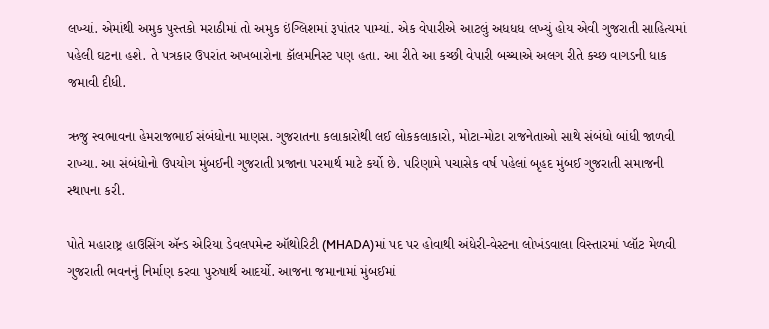લખ્યાં. એમાંથી અમુક પુસ્તકો મરાઠીમાં તો અમુક ઇંગ્લિશમાં રૂપાંતર પામ્યાં. એક વેપારીએ આટલું અધધધ લખ્યું હોય એવી ગુજરાતી સાહિત્યમાં પહેલી ઘટના હશે. તે પત્રકાર ઉપરાંત અખબારોના કૉલમનિસ્ટ પણ હતા. આ રીતે આ કચ્છી વેપારી બચ્ચાએ અલગ રીતે કચ્છ વાગડની ધાક જમાવી દીધી.

ઋજુ સ્વભાવના હેમરાજભાઈ સંબંધોના માણસ. ગુજરાતના કલાકારોથી લઈ લોકકલાકારો, મોટા-મોટા રાજનેતાઓ સાથે સંબંધો બાંધી જાળવી રાખ્યા. આ સંબંધોનો ઉપયોગ મુંબઈની ગુજરાતી પ્રજાના પરમાર્થ માટે કર્યો છે. પરિણામે પચાસેક વર્ષ પહેલાં બૃહદ મુંબઈ ગુજરાતી સમાજની સ્થાપના કરી.

પોતે મહારાષ્ટ્ર હાઉસિંગ ઍન્ડ એરિયા ડેવલપમેન્ટ ઑથોરિટી (MHADA)માં પદ પર હોવાથી અંધેરી-વેસ્ટના લોખંડવાલા વિસ્તારમાં પ્લૉટ મેળવી ગુજરાતી ભવનનું નિર્માણ કરવા પુરુષાર્થ આદર્યો. આજના જમાનામાં મુંબઈમાં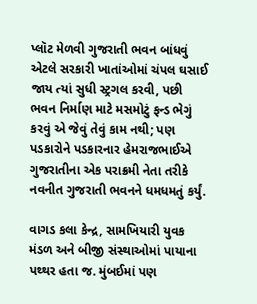પ્લૉટ મેળવી ગુજરાતી ભવન બાંધવું એટલે સરકારી ખાતાંઓમાં ચંપલ ઘસાઈ જાય ત્યાં સુધી સ્ટ્રગલ કરવી, પછી ભવન નિર્માણ માટે મસમોટું ફન્ડ ભેગું કરવું એ જેવું તેવું કામ નથી; પણ પડકારોને પડકારનાર હેમરાજભાઈએ ગુજરાતીના એક પરાક્રમી નેતા તરીકે નવનીત ગુજરાતી ભવનને ધમધમતું કર્યું.

વાગડ કલા કેન્દ્ર, સામખિયારી યુવક મંડળ અને બીજી સંસ્થાઓમાં પાયાના પથ્થર હતા જ. મુંબઈમાં પણ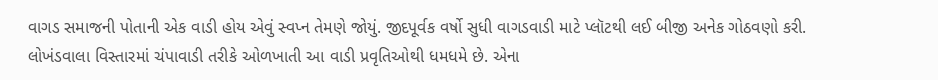વાગડ સમાજની પોતાની એક વાડી હોય એવું સ્વપ્ન તેમણે જોયું. જીદપૂર્વક વર્ષો સુધી વાગડવાડી માટે પ્લૉટથી લઈ બીજી અનેક ગોઠવણો કરી. લોખંડવાલા વિસ્તારમાં ચંપાવાડી તરીકે ઓળખાતી આ વાડી પ્રવૃતિઓથી ધમધમે છે. એના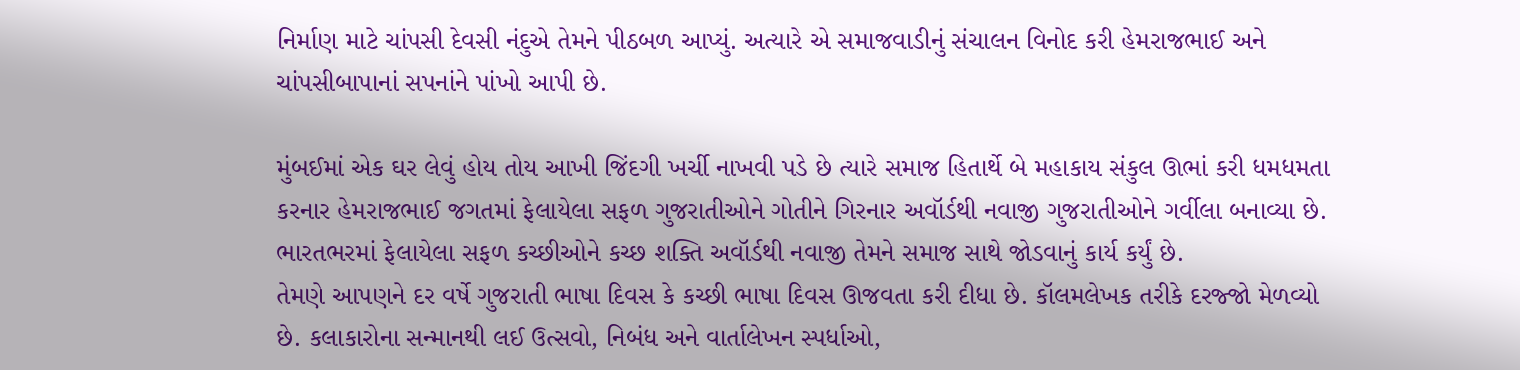નિર્માણ માટે ચાંપસી દેવસી નંદુએ તેમને પીઠબળ આપ્યું. અત્યારે એ સમાજવાડીનું સંચાલન વિનોદ કરી હેમરાજભાઈ અને ચાંપસીબાપાનાં સપનાંને પાંખો આપી છે.

મુંબઈમાં એક ઘર લેવું હોય તોય આખી જિંદગી ખર્ચી નાખવી પડે છે ત્યારે સમાજ હિતાર્થે બે મહાકાય સંકુલ ઊભાં કરી ધમધમતા કરનાર હેમરાજભાઈ જગતમાં ફેલાયેલા સફળ ગુજરાતીઓને ગોતીને ગિરનાર અવૉર્ડથી નવાજી ગુજરાતીઓને ગર્વીલા બનાવ્યા છે. ભારતભરમાં ફેલાયેલા સફળ કચ્છીઓને કચ્છ શક્તિ અવૉર્ડથી નવાજી તેમને સમાજ સાથે જોડવાનું કાર્ય કર્યું છે.
તેમણે આપણને દર વર્ષે ગુજરાતી ભાષા દિવસ કે કચ્છી ભાષા દિવસ ઊજવતા કરી દીધા છે. કૉલમલેખક તરીકે દરજ્જો મેળવ્યો છે. કલાકારોના સન્માનથી લઈ ઉત્સવો, નિબંધ અને વાર્તાલેખન સ્પર્ધાઓ,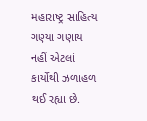મહારાષ્ટ્ર સાહિત્ય ગણ્યા ગણાય નહીં એટલાં કાર્યોથી ઝળાહળ થઈ રહ્યા છે.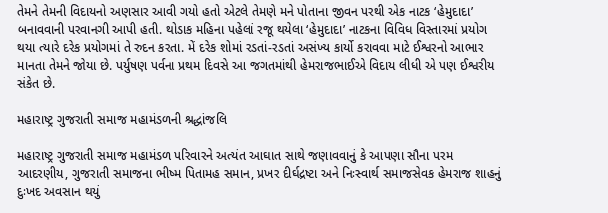તેમને તેમની વિદાયનો અણસાર આવી ગયો હતો એટલે તેમણે મને પોતાના જીવન પરથી એક નાટક ‘હેમુદાદા’ બનાવવાની પરવાનગી આપી હતી. થોડાક મહિના પહેલાં રજૂ થયેલા ‘હેમુદાદા’ નાટકના વિવિધ વિસ્તારમાં પ્રયોગ થયા ત્યારે દરેક પ્રયોગમાં તે રુદન કરતા. મેં દરેક શોમાં રડતાં-રડતાં અસંખ્ય કાર્યો કરાવવા માટે ઈશ્વરનો આભાર માનતા તેમને જોયા છે. પર્યુષણ પર્વના પ્રથમ દિવસે આ જગતમાંથી હેમરાજભાઈએ વિદાય લીધી એ પણ ઈશ્વરીય સંકેત છે.

મહારાષ્ટ્ર ગુજરાતી સમાજ મહામંડળની શ્રદ્ધાંજલિ

મહારાષ્ટ્ર ગુજરાતી સમાજ મહામંડળ પરિવારને અત્યંત આઘાત સાથે જણાવવાનું કે આપણા સૌના પરમ આદરણીય, ગુજરાતી સમાજના ભીષ્મ પિતામહ સમાન, પ્રખર દીર્ઘદ્રષ્ટા અને નિઃસ્વાર્થ સમાજસેવક હેમરાજ શાહનું દુઃખદ અવસાન થયું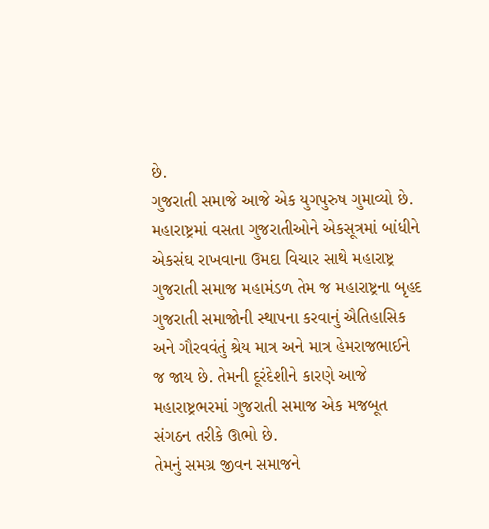છે.
ગુજરાતી સમાજે આજે એક યુગપુરુષ ગુમાવ્યો છે. મહારાષ્ટ્રમાં વસતા ગુજરાતીઓને એકસૂત્રમાં બાંધીને એકસંઘ રાખવાના ઉમદા વિચાર સાથે મહારાષ્ટ્ર ગુજરાતી સમાજ મહામંડળ તેમ જ મહારાષ્ટ્રના બૃહદ ગુજરાતી સમાજોની સ્થાપના કરવાનું ઐતિહાસિક અને ગૌરવવંતું શ્રેય માત્ર અને માત્ર હેમરાજભાઈને જ જાય છે. તેમની દૂરંદેશીને કારણે આજે મહારાષ્ટ્રભરમાં ગુજરાતી સમાજ એક મજબૂત સંગઠન તરીકે ઊભો છે.
તેમનું સમગ્ર જીવન સમાજને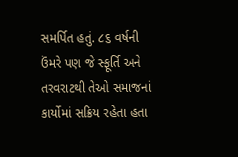સમર્પિત હતું. ૮૬ વર્ષની ઉંમરે પણ જે સ્ફૂર્તિ અને તરવરાટથી તેઓ સમાજનાં કાર્યોમાં સક્રિય રહેતા હતા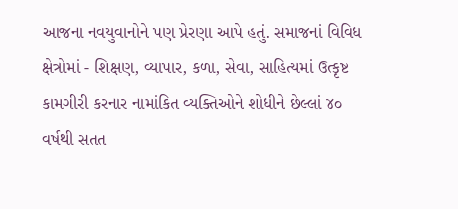આજના નવયુવાનોને પણ પ્રેરણા આપે હતું. સમાજનાં વિવિધ ક્ષેત્રોમાં - શિક્ષણ, વ્યાપાર, કળા, સેવા, સાહિત્યમાં ઉત્કૃષ્ટ કામગીરી કરનાર નામાંકિત વ્યક્તિઓને શોધીને છેલ્લાં ૪૦ વર્ષથી સતત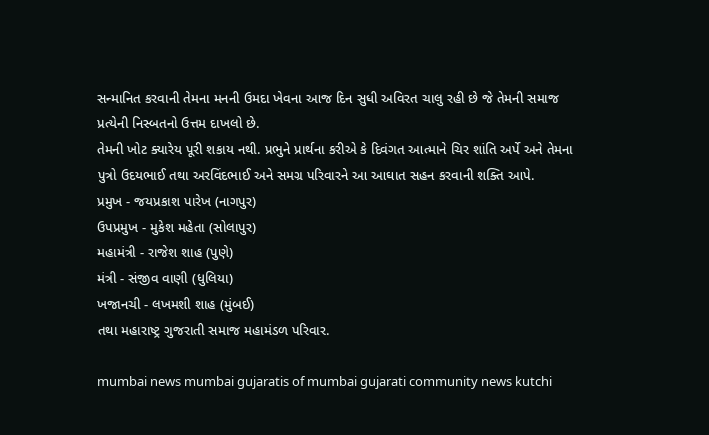સન્માનિત કરવાની તેમના મનની ઉમદા ખેવના આજ દિન સુધી અવિરત ચાલુ રહી છે જે તેમની સમાજ પ્રત્યેની નિસ્બતનો ઉત્તમ દાખલો છે.
તેમની ખોટ ક્યારેય પૂરી શકાય નથી. પ્રભુને પ્રાર્થના કરીએ કે દિવંગત આત્માને ચિર શાંતિ અર્પે અને તેમના પુત્રો ઉદયભાઈ તથા અરવિંદભાઈ અને સમગ્ર પરિવારને આ આઘાત સહન કરવાની શક્તિ આપે.
પ્રમુખ - જયપ્રકાશ પારેખ (નાગપુર)
ઉપપ્રમુખ - મુકેશ મહેતા (સોલાપુર)
મહામંત્રી - રાજેશ શાહ (પુણે)
મંત્રી - સંજીવ વાણી (ધુલિયા)
ખજાનચી - લખમશી શાહ (મુંબઈ)
તથા મહારાષ્ટ્ર ગુજરાતી સમાજ મહામંડળ પરિવાર.

mumbai news mumbai gujaratis of mumbai gujarati community news kutchi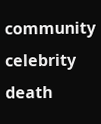community celebrity death